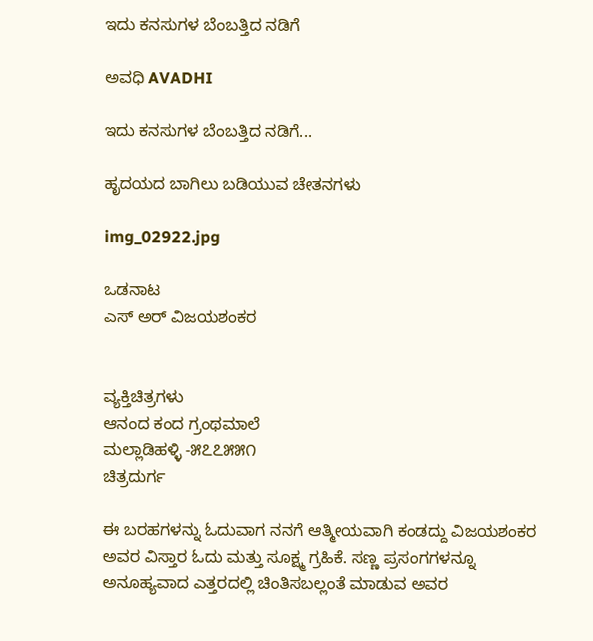ಇದು ಕನಸುಗಳ ಬೆಂಬತ್ತಿದ ನಡಿಗೆ‍

ಅವಧಿ AVADHI

ಇದು ಕನಸುಗಳ ಬೆಂಬತ್ತಿದ ನಡಿಗೆ...

ಹೃದಯದ ಬಾಗಿಲು ಬಡಿಯುವ ಚೇತನಗಳು

img_02922.jpg

ಒಡನಾಟ
ಎಸ್ ಅರ್ ವಿಜಯಶಂಕರ


ವ್ಯಕ್ತಿಚಿತ್ರಗಳು
ಆನಂದ ಕಂದ ಗ್ರಂಥಮಾಲೆ
ಮಲ್ಲಾಡಿಹಳ್ಳಿ -೫೭೭೫೫೧
ಚಿತ್ರದುರ್ಗ

ಈ ಬರಹಗಳನ್ನು ಓದುವಾಗ ನನಗೆ ಆತ್ಮೀಯವಾಗಿ ಕಂಡದ್ದು ವಿಜಯಶಂಕರ ಅವರ ವಿಸ್ತಾರ ಓದು ಮತ್ತು ಸೂಕ್ಷ್ಮ ಗ್ರಹಿಕೆ. ಸಣ್ಣ ಪ್ರಸಂಗಗಳನ್ನೂ ಅನೂಹ್ಯವಾದ ಎತ್ತರದಲ್ಲಿ ಚಿಂತಿಸಬಲ್ಲಂತೆ ಮಾಡುವ ಅವರ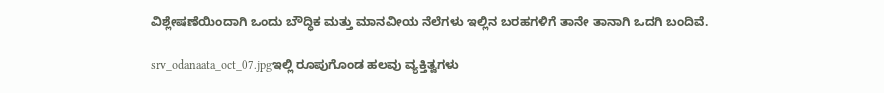ವಿಶ್ಲೇಷಣೆಯಿಂದಾಗಿ ಒಂದು ಬೌದ್ಧಿಕ ಮತ್ತು ಮಾನವೀಯ ನೆಲೆಗಳು ಇಲ್ಲಿನ ಬರಹಗಳಿಗೆ ತಾನೇ ತಾನಾಗಿ ಒದಗಿ ಬಂದಿವೆ.

srv_odanaata_oct_07.jpgಇಲ್ಲಿ ರೂಪುಗೊಂಡ ಹಲವು ವ್ಯಕ್ತಿತ್ವಗಳು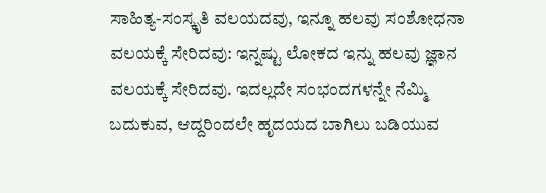ಸಾಹಿತ್ಯ-ಸಂಸ್ಕೃತಿ ವಲಯದವು, ಇನ್ನೂ ಹಲವು ಸಂಶೋಧನಾ ವಲಯಕ್ಕೆ ಸೇರಿದವು: ಇನ್ನಷ್ಟು ಲೋಕದ ಇನ್ನು ಹಲವು ಜ್ಞಾನ ವಲಯಕ್ಕೆ ಸೇರಿದವು. ಇದಲ್ಲದೇ ಸಂಭಂದಗಳನ್ನೇ ನೆಮ್ಮಿ ಬದುಕುವ, ಆದ್ದರಿಂದಲೇ ಹೃದಯದ ಬಾಗಿಲು ಬಡಿಯುವ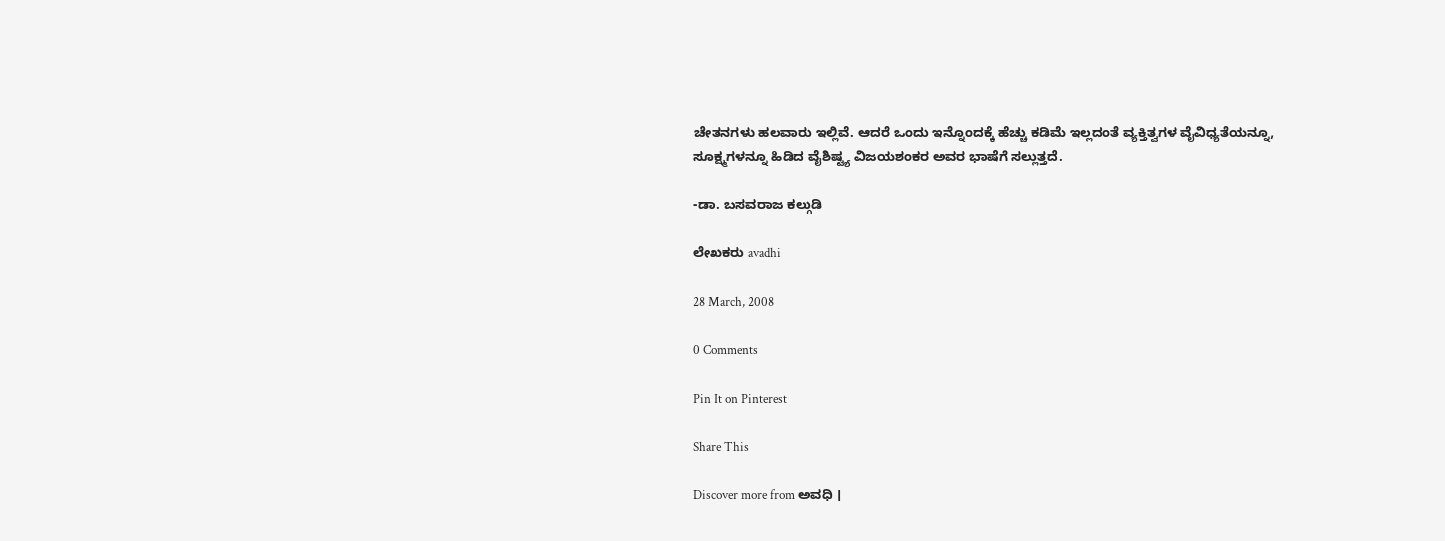ಚೇತನಗಳು ಹಲವಾರು ಇಲ್ಲಿವೆ. ಆದರೆ ಒಂದು ಇನ್ನೊಂದಕ್ಕೆ ಹೆಚ್ಚು ಕಡಿಮೆ ಇಲ್ಲದಂತೆ ವ್ಯಕ್ತಿತ್ವಗಳ ವೈವಿಧ್ಯತೆಯನ್ನೂ, ಸೂಕ್ಷ್ಮಗಳನ್ನೂ ಹಿಡಿದ ವೈಶಿಷ್ಟ್ಯ ವಿಜಯಶಂಕರ ಅವರ ಭಾಷೆಗೆ ಸಲ್ಲುತ್ತದೆ.

-ಡಾ. ಬಸವರಾಜ ಕಲ್ಗುಡಿ

ಲೇಖಕರು avadhi

28 March, 2008

0 Comments

Pin It on Pinterest

Share This

Discover more from ಅವಧಿ ।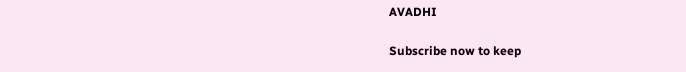AVADHI

Subscribe now to keep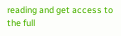reading and get access to the full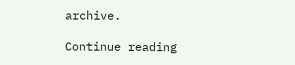archive.

Continue reading